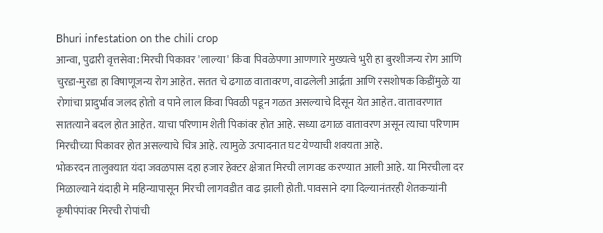Bhuri infestation on the chili crop
आन्वा, पुढारी वृत्तसेवा: मिरची पिकावर 'लाल्या' किंवा पिवळेपणा आणणारे मुख्यत्वे भुरी हा बुरशीजन्य रोग आणि चुरडा-मुरडा हा विषाणूजन्य रोग आहेत. सतत चे ढगाळ वातावरण, वाढलेली आर्द्रता आणि रसशोषक किडींमुळे या रोगांचा प्रादुर्भाव जलद होतो व पाने लाल किंवा पिवळी पडून गळत असल्याचे दिसून येत आहेत. वातावरणात सातत्याने बदल होत आहेत. याचा परिणाम शेती पिकांवर होत आहे. सध्या ढगाळ वातावरण असून त्याचा परिणाम मिरचीच्या पिकावर होत असल्याचे चित्र आहे. त्यामुळे उत्पादनात घट येण्याची शक्यता आहे.
भोकरदन तालुक्यात यंदा जवळपास दहा हजार हेक्टर क्षेत्रात मिरची लागवड करण्यात आली आहे. या मिरचीला दर मिळाल्याने यंदाही मे महिन्यापासून मिरची लागवडीत वाढ झाली होती. पावसाने दगा दिल्यानंतरही शेतकऱ्यांनी कृषीपंपांवर मिरची रोपांची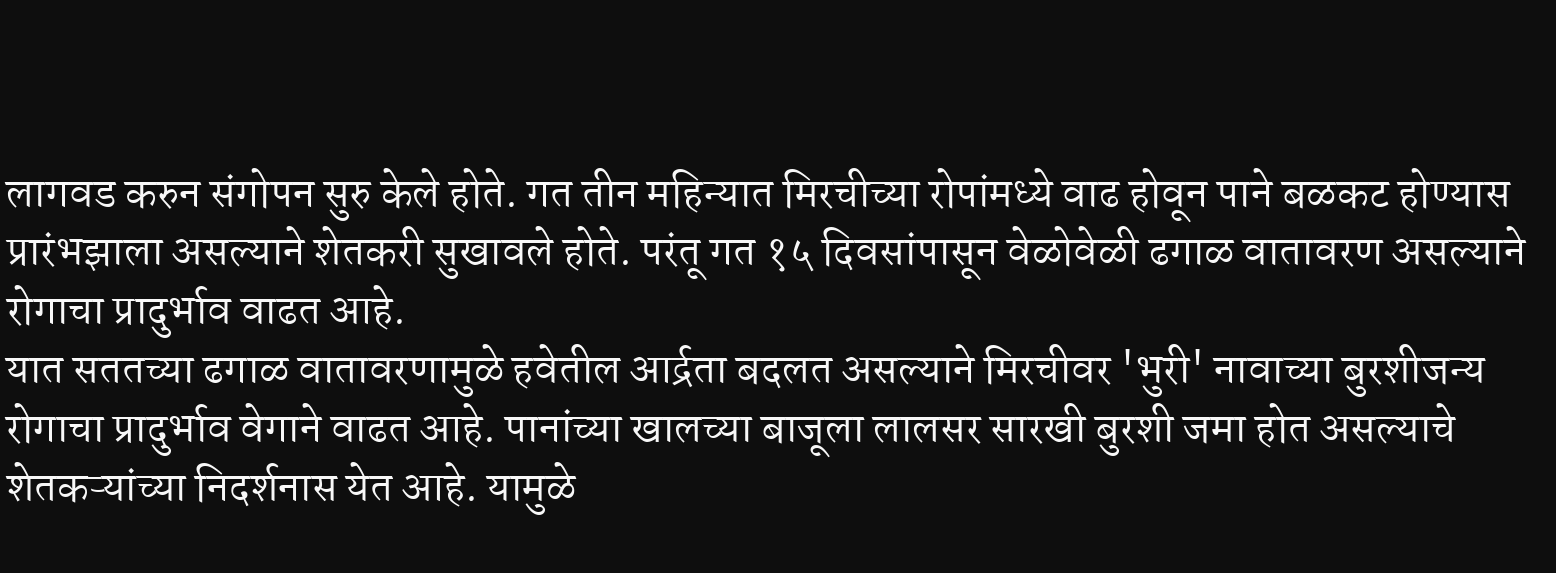लागवड करुन संगोपन सुरु केले होते. गत तीन महिन्यात मिरचीच्या रोपांमध्ये वाढ होवून पाने बळकट होण्यास प्रारंभझाला असल्याने शेतकरी सुखावले होते. परंतू गत १५ दिवसांपासून वेळोवेळी ढगाळ वातावरण असल्याने रोगाचा प्रादुर्भाव वाढत आहे.
यात सततच्या ढगाळ वातावरणामुळे हवेतील आर्द्रता बदलत असल्याने मिरचीवर 'भुरी' नावाच्या बुरशीजन्य रोगाचा प्रादुर्भाव वेगाने वाढत आहे. पानांच्या खालच्या बाजूला लालसर सारखी बुरशी जमा होत असल्याचे शेतकऱ्यांच्या निदर्शनास येत आहे. यामुळे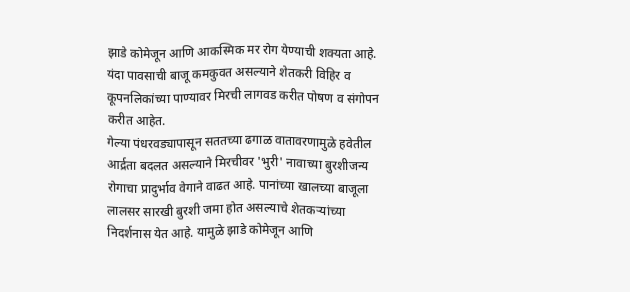झाडे कोमेजून आणि आकस्मिक मर रोग येण्याची शक्यता आहे. यंदा पावसाची बाजू कमकुवत असल्याने शेतकरी विहिर व कूपनलिकांच्या पाण्यावर मिरची लागवड करीत पोषण व संगोपन करीत आहेत.
गेल्या पंधरवड्यापासून सततच्या ढगाळ वातावरणामुळे हवेतील आर्द्रता बदलत असल्याने मिरचीवर 'भुरी' नावाच्या बुरशीजन्य रोगाचा प्रादुर्भाव वेगाने वाढत आहे. पानांच्या खालच्या बाजूला लालसर सारखी बुरशी जमा होत असल्याचे शेतकऱ्यांच्या निदर्शनास येत आहे. यामुळे झाडे कोमेजून आणि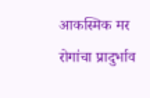आकस्मिक मर रोगांचा प्रादुर्भाव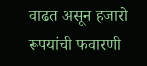वाढत असून हजारो रूपयांची फवारणी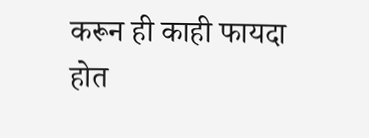करून ही काही फायदा होत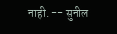नाही. -- सुनील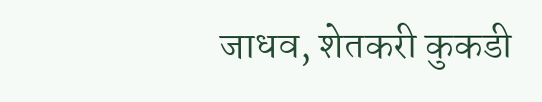जाधव, शेतकरी कुकडी